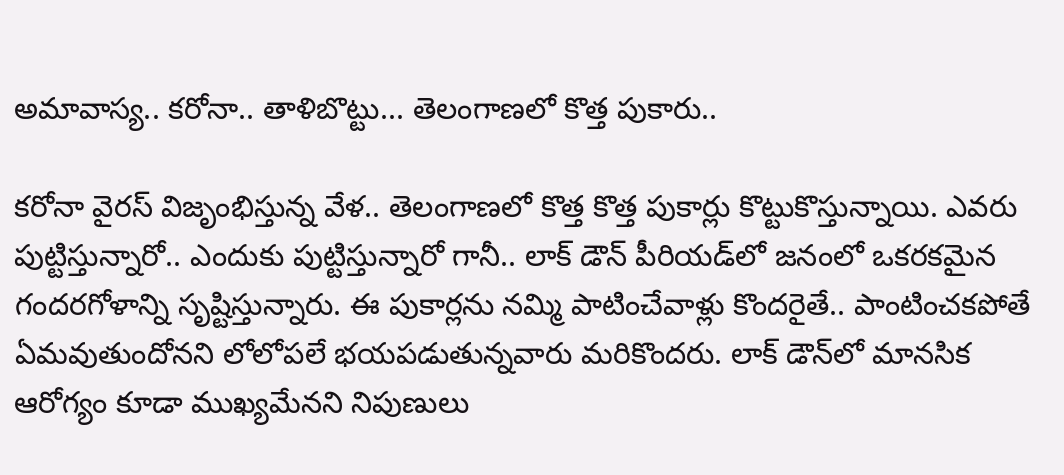అమావాస్య.. కరోనా.. తాళిబొట్టు... తెలంగాణలో కొత్త పుకారు..

కరోనా వైరస్ విజృంభిస్తున్న వేళ.. తెలంగాణలో కొత్త కొత్త పుకార్లు కొట్టుకొస్తున్నాయి. ఎవరు పుట్టిస్తున్నారో.. ఎందుకు పుట్టిస్తున్నారో గానీ.. లాక్ డౌన్ పీరియడ్‌లో జనంలో ఒకరకమైన గందరగోళాన్ని సృష్టిస్తున్నారు. ఈ పుకార్లను నమ్మి పాటించేవాళ్లు కొందరైతే.. పాంటించకపోతే ఏమవుతుందోనని లోలోపలే భయపడుతున్నవారు మరికొందరు. లాక్ డౌన్‌లో మానసిక ఆరోగ్యం కూడా ముఖ్యమేనని నిపుణులు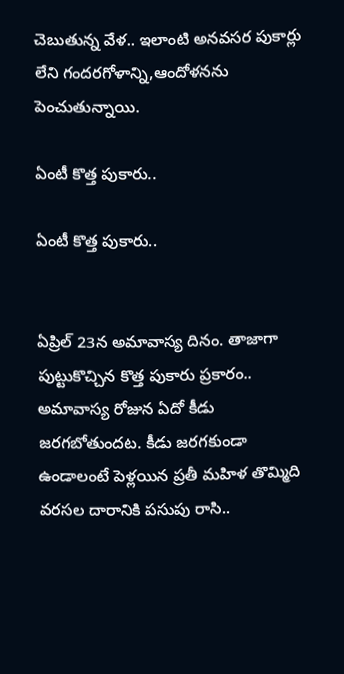చెబుతున్న వేళ.. ఇలాంటి అనవసర పుకార్లు లేని గందరగోళాన్ని,ఆందోళనను పెంచుతున్నాయి.

ఏంటీ కొత్త పుకారు..

ఏంటీ కొత్త పుకారు..


ఏప్రిల్ 23న అమావాస్య దినం. తాజాగా పుట్టుకొచ్చిన కొత్త పుకారు ప్రకారం.. అమావాస్య రోజున ఏదో కీడు జరగబోతుందట. కీడు జరగకుండా ఉండాలంటే పెళ్లయిన ప్రతీ మహిళ తొమ్మిది వరసల దారానికి పసుపు రాసి..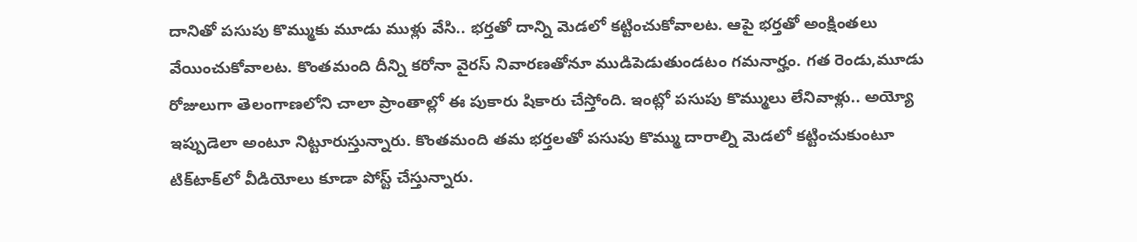దానితో పసుపు కొమ్ముకు మూడు ముళ్లు వేసి.. భర్తతో దాన్ని మెడలో కట్టించుకోవాలట. ఆపై భర్తతో అంక్షింతలు వేయించుకోవాలట. కొంతమంది దీన్ని కరోనా వైరస్‌ నివారణతోనూ ముడిపెడుతుండటం గమనార్హం. గత రెండు,మూడు రోజులుగా తెలంగాణలోని చాలా ప్రాంతాల్లో ఈ పుకారు షికారు చేస్తోంది. ఇంట్లో పసుపు కొమ్ములు లేనివాళ్లు.. అయ్యో ఇప్పుడెలా అంటూ నిట్టూరుస్తున్నారు. కొంతమంది తమ భర్తలతో పసుపు కొమ్ము దారాల్ని మెడలో కట్టించుకుంటూ టిక్‌టాక్‌లో వీడియోలు కూడా పోస్ట్ చేస్తున్నారు.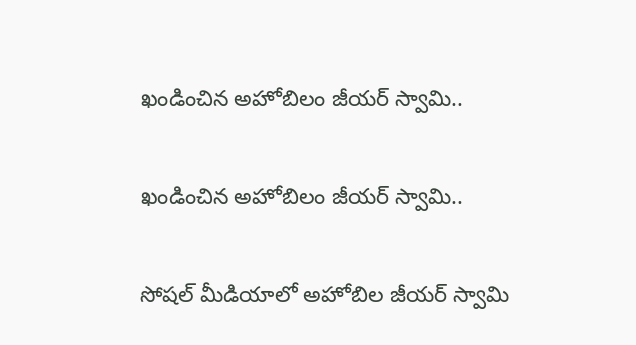ఖండించిన అహోబిలం జీయర్ స్వామి..

ఖండించిన అహోబిలం జీయర్ స్వామి..

సోషల్ మీడియాలో అహోబిల జీయర్ స్వామి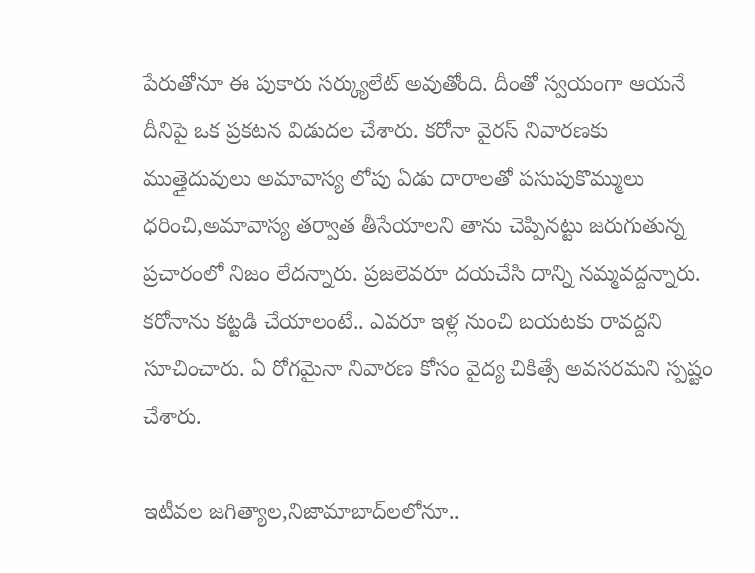పేరుతోనూ ఈ పుకారు సర్క్యులేట్ అవుతోంది. దీంతో స్వయంగా ఆయనే దీనిపై ఒక ప్రకటన విడుదల చేశారు. కరోనా వైరస్ నివారణకు ముత్తైదువులు అమావాస్య లోపు ఏడు దారాలతో పసుపుకొమ్ములు ధరించి,అమావాస్య తర్వాత తీసేయాలని తాను చెప్పినట్టు జరుగుతున్న ప్రచారంలో నిజం లేదన్నారు. ప్రజలెవరూ దయచేసి దాన్ని నమ్మవద్దన్నారు. కరోనాను కట్టడి చేయాలంటే.. ఎవరూ ఇళ్ల నుంచి బయటకు రావద్దని సూచించారు. ఏ రోగమైనా నివారణ కోసం వైద్య చికిత్సే అవసరమని స్పష్టం చేశారు.

ఇటీవల జగిత్యాల,నిజామాబాద్‌లలోనూ..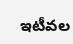ఇటీవల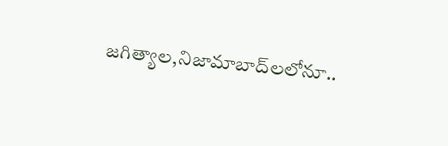జగిత్యాల,నిజామాబాద్‌లలోనూ..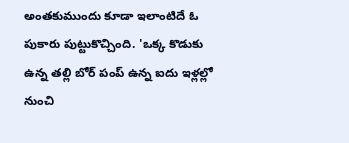అంతకుముందు కూడా ఇలాంటిదే ఓ పుకారు పుట్టుకొచ్చింది. 'ఒక్క కొడుకు ఉన్న తల్లి బోర్ పంప్ ఉన్న ఐదు ఇళ్లల్లో నుంచి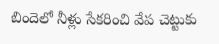బిందెలో నీళ్లు సేకరించి వేప చెట్టుకు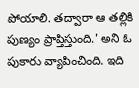పోయాలి. తద్వారా ఆ తల్లికి పుణ్యం ప్రాప్తిస్తుంది.' అని ఓ పుకారు వ్యాపించింది. ఇది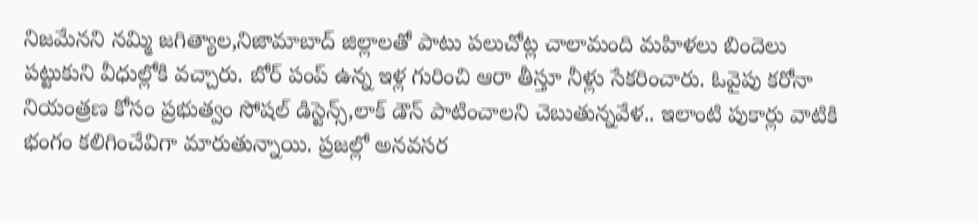నిజమేనని నమ్మి జగిత్యాల,నిజామాబాద్ జిల్లాలతో పాటు పలుచోట్ల చాలామంది మహిళలు బిందెలు పట్టుకుని వీధుల్లోకి వచ్చారు. బోర్ పంప్ ఉన్న ఇళ్ల గురించి ఆరా తీస్తూ నీళ్లు సేకరించారు. ఓవైపు కరోనా నియంత్రణ కోసం ప్రభుత్వం సోషల్ డిస్టెన్స్,లాక్ డౌన్ పాటించాలని చెబుతున్నవేళ.. ఇలాంటి పుకార్లు వాటికి భంగం కలిగించేవిగా మారుతున్నాయి. ప్రజల్లో అనవసర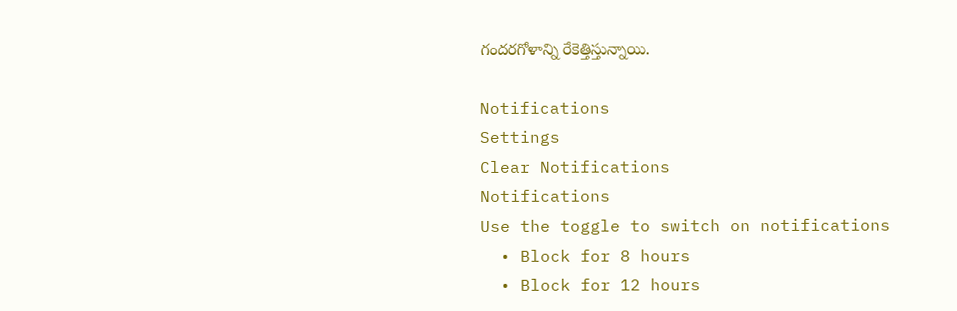గందరగోళాన్ని రేకెత్తిస్తున్నాయి.

Notifications
Settings
Clear Notifications
Notifications
Use the toggle to switch on notifications
  • Block for 8 hours
  • Block for 12 hours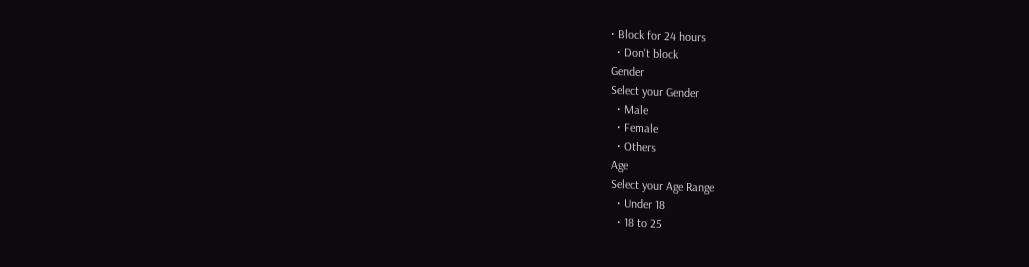• Block for 24 hours
  • Don't block
Gender
Select your Gender
  • Male
  • Female
  • Others
Age
Select your Age Range
  • Under 18
  • 18 to 25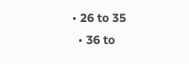• 26 to 35
  • 36 to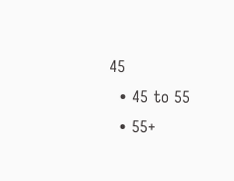45
  • 45 to 55
  • 55+